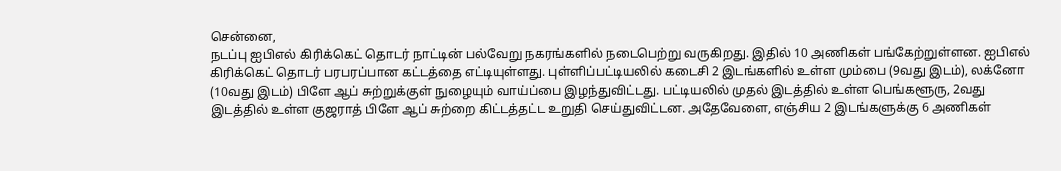சென்னை,
நடப்பு ஐபிஎல் கிரிக்கெட் தொடர் நாட்டின் பல்வேறு நகரங்களில் நடைபெற்று வருகிறது. இதில் 10 அணிகள் பங்கேற்றுள்ளன. ஐபிஎல் கிரிக்கெட் தொடர் பரபரப்பான கட்டத்தை எட்டியுள்ளது. புள்ளிப்பட்டியலில் கடைசி 2 இடங்களில் உள்ள மும்பை (9வது இடம்), லக்னோ (10வது இடம்) பிளே ஆப் சுற்றுக்குள் நுழையும் வாய்ப்பை இழந்துவிட்டது. பட்டியலில் முதல் இடத்தில் உள்ள பெங்களூரு, 2வது இடத்தில் உள்ள குஜராத் பிளே ஆப் சுற்றை கிட்டத்தட்ட உறுதி செய்துவிட்டன. அதேவேளை, எஞ்சிய 2 இடங்களுக்கு 6 அணிகள்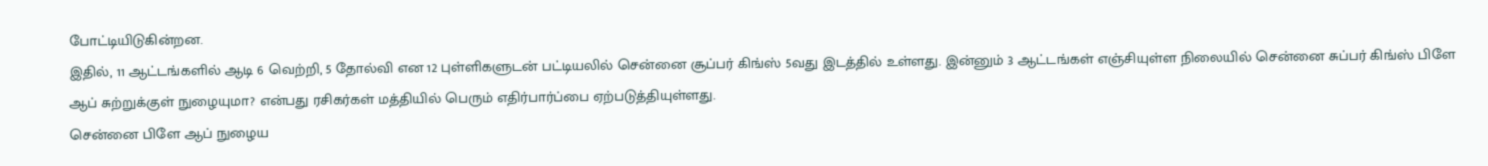போட்டியிடுகின்றன.
இதில், 11 ஆட்டங்களில் ஆடி 6 வெற்றி, 5 தோல்வி என 12 புள்ளிகளுடன் பட்டியலில் சென்னை சூப்பர் கிங்ஸ் 5வது இடத்தில் உள்ளது. இன்னும் 3 ஆட்டங்கள் எஞ்சியுள்ள நிலையில் சென்னை சுப்பர் கிங்ஸ் பிளே ஆப் சுற்றுக்குள் நுழையுமா? என்பது ரசிகர்கள் மத்தியில் பெரும் எதிர்பார்ப்பை ஏற்படுத்தியுள்ளது.
சென்னை பிளே ஆப் நுழைய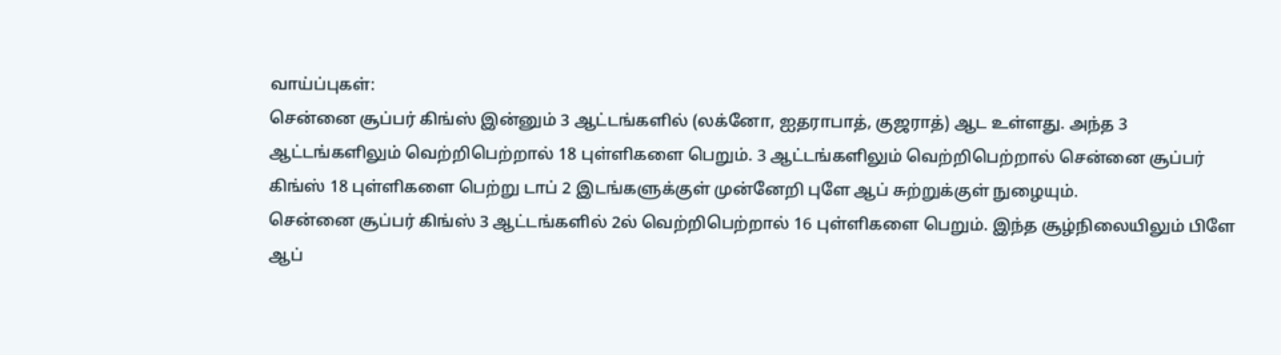வாய்ப்புகள்:
சென்னை சூப்பர் கிங்ஸ் இன்னும் 3 ஆட்டங்களில் (லக்னோ, ஐதராபாத், குஜராத்) ஆட உள்ளது. அந்த 3 ஆட்டங்களிலும் வெற்றிபெற்றால் 18 புள்ளிகளை பெறும். 3 ஆட்டங்களிலும் வெற்றிபெற்றால் சென்னை சூப்பர் கிங்ஸ் 18 புள்ளிகளை பெற்று டாப் 2 இடங்களுக்குள் முன்னேறி புளே ஆப் சுற்றுக்குள் நுழையும்.
சென்னை சூப்பர் கிங்ஸ் 3 ஆட்டங்களில் 2ல் வெற்றிபெற்றால் 16 புள்ளிகளை பெறும். இந்த சூழ்நிலையிலும் பிளே ஆப்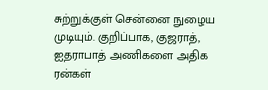சுற்றுக்குள் சென்னை நுழைய முடியும். குறிப்பாக, குஜராத், ஐதராபாத் அணிகளை அதிக ரன்கள்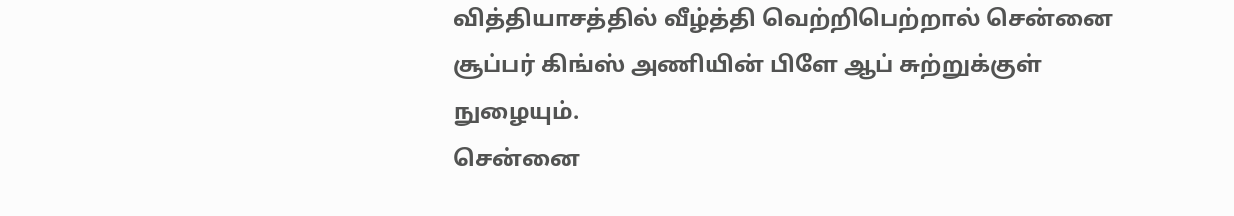வித்தியாசத்தில் வீழ்த்தி வெற்றிபெற்றால் சென்னை சூப்பர் கிங்ஸ் அணியின் பிளே ஆப் சுற்றுக்குள் நுழையும்.
சென்னை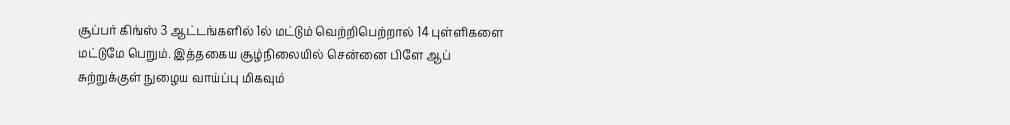சூப்பர் கிங்ஸ் 3 ஆட்டங்களில் 1ல் மட்டும் வெற்றிபெற்றால் 14 புள்ளிகளை மட்டுமே பெறும். இத்தகைய சூழ்நிலையில் சென்னை பிளே ஆப் சுற்றுக்குள் நுழைய வாய்ப்பு மிகவும்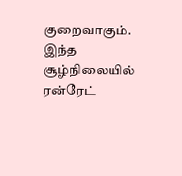குறைவாகும். இந்த சூழ்நிலையில் ரன்ரேட்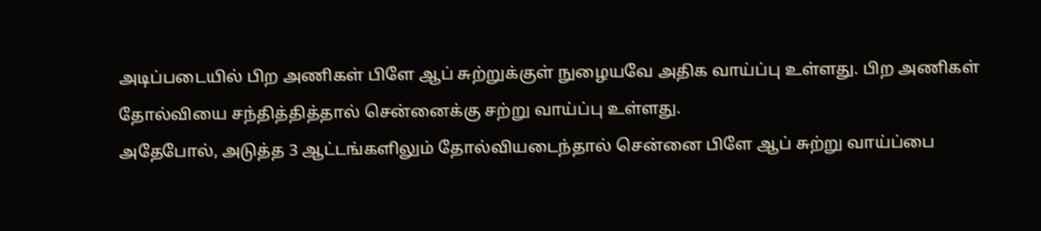அடிப்படையில் பிற அணிகள் பிளே ஆப் சுற்றுக்குள் நுழையவே அதிக வாய்ப்பு உள்ளது. பிற அணிகள் தோல்வியை சந்தித்தித்தால் சென்னைக்கு சற்று வாய்ப்பு உள்ளது.
அதேபோல், அடுத்த 3 ஆட்டங்களிலும் தோல்வியடைந்தால் சென்னை பிளே ஆப் சுற்று வாய்ப்பை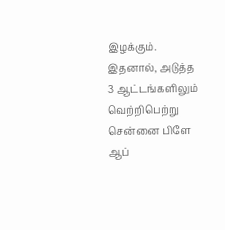இழக்கும். இதனால், அடுத்த 3 ஆட்டங்களிலும் வெற்றிபெற்று சென்னை பிளே ஆப்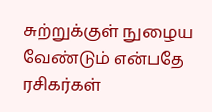சுற்றுக்குள் நுழைய வேண்டும் என்பதே ரசிகர்கள்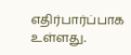எதிர்பார்ப்பாக உள்ளது.